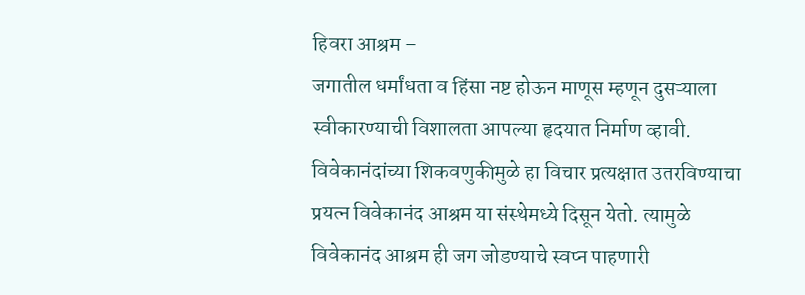हिवरा आश्रम –
जगातील धर्मांधता व हिंसा नष्ट होऊन माणूस म्हणून दुसऱ्याला स्वीकारण्याची विशालता आपल्या हृदयात निर्माण व्हावी. विवेकानंदांच्या शिकवणुकीमुळे हा विचार प्रत्यक्षात उतरविण्याचा प्रयत्न विवेकानंद आश्रम या संस्थेमध्ये दिसून येतो. त्यामुळे विवेकानंद आश्रम ही जग जोडण्याचे स्वप्न पाहणारी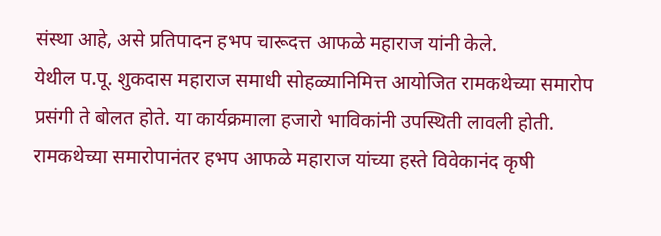संस्था आहे, असे प्रतिपादन हभप चारूदत्त आफळे महाराज यांनी केले.
येथील प.पू. शुकदास महाराज समाधी सोहळ्यानिमित्त आयोजित रामकथेच्या समारोप प्रसंगी ते बोलत होते. या कार्यक्रमाला हजारो भाविकांनी उपस्थिती लावली होती.
रामकथेच्या समारोपानंतर हभप आफळे महाराज यांच्या हस्ते विवेकानंद कृषी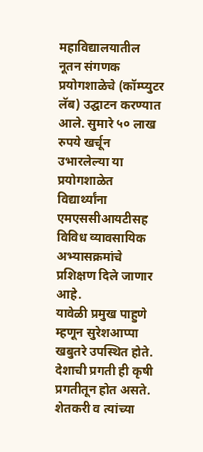महाविद्यालयातील नूतन संगणक प्रयोगशाळेचे (कॉम्प्युटर लॅब) उद्घाटन करण्यात आले. सुमारे ५० लाख रुपये खर्चून उभारलेल्या या प्रयोगशाळेत विद्यार्थ्यांना एमएससीआयटीसह विविध व्यावसायिक अभ्यासक्रमांचे प्रशिक्षण दिले जाणार आहे.
यावेळी प्रमुख पाहुणे म्हणून सुरेशआप्पा खबुतरे उपस्थित होते. देशाची प्रगती ही कृषी प्रगतीतून होत असते. शेतकरी व त्यांच्या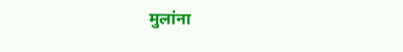मुलांना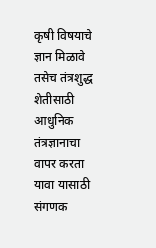कृषी विषयाचे ज्ञान मिळावे तसेच तंत्रशुद्ध शेतीसाठी आधुनिक तंत्रज्ञानाचा वापर करता यावा यासाठी संगणक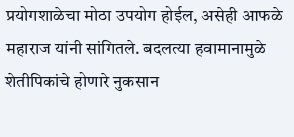प्रयोगशाळेचा मोठा उपयोग होईल, असेही आफळे महाराज यांनी सांगितले. बदलत्या हवामानामुळे शेतीपिकांचे होणारे नुकसान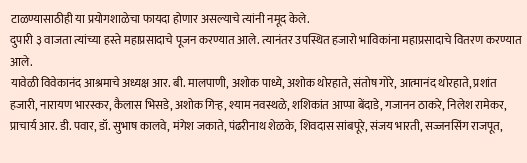टाळण्यासाठीही या प्रयोगशाळेचा फायदा होणार असल्याचे त्यांनी नमूद केले.
दुपारी ३ वाजता त्यांच्या हस्ते महाप्रसादाचे पूजन करण्यात आले. त्यानंतर उपस्थित हजारो भाविकांना महाप्रसादाचे वितरण करण्यात आले.
यावेळी विवेकानंद आश्रमाचे अध्यक्ष आर. बी. मालपाणी, अशोक पाध्ये, अशोक थोरहाते, संतोष गोरे, आत्मानंद थोरहाते, प्रशांत हजारी, नारायण भारस्कर, कैलास भिसडे, अशोक गिऱ्ह, श्याम नवस्थळे, शशिकांत आप्पा बेंदाडे, गजानन ठाकरे, निलेश रामेकर, प्राचार्य आर. डी. पवार, डॉ. सुभाष कालवे, मंगेश जकाते, पंढरीनाथ शेळके, शिवदास सांबपूरे, संजय भारती, सज्जनसिंग राजपूत,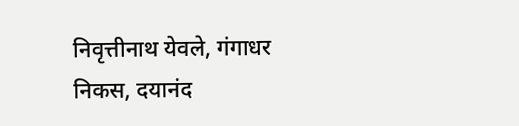निवृत्तीनाथ येवले, गंगाधर निकस, दयानंद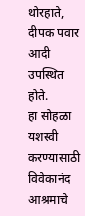थोरहाते, दीपक पवार आदी उपस्थित होते.
हा सोहळा यशस्वी करण्यासाठी विवेकानंद आश्रमाचे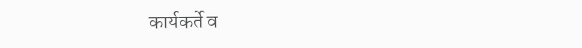कार्यकर्ते व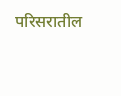परिसरातील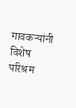गावकऱ्यांनी विशेष परिश्रम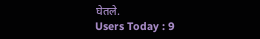घेतले.
Users Today : 9